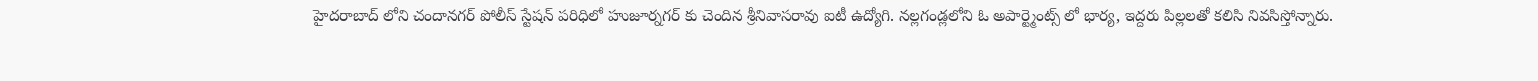హైదరాబాద్ లోని చందానగర్ పోలీస్ స్టేషన్ పరిధిలో హుజూర్నగర్ కు చెందిన శ్రీనివాసరావు ఐటీ ఉద్యోగి. నల్లగండ్లలోని ఓ అపార్ట్మెంట్స్ లో భార్య, ఇద్దరు పిల్లలతో కలిసి నివసిస్తోన్నారు.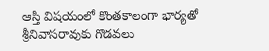ఆస్తి విషయంలో కొంతకాలంగా భార్యతో శ్రీనివాసరావుకు గొడవలు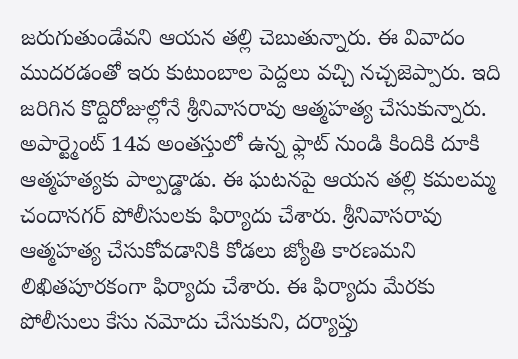జరుగుతుండేవని ఆయన తల్లి చెబుతున్నారు. ఈ వివాదం ముదరడంతో ఇరు కుటుంబాల పెద్దలు వచ్చి నచ్చజెప్పారు. ఇది జరిగిన కొద్దిరోజుల్లోనే శ్రీనివాసరావు ఆత్మహత్య చేసుకున్నారు. అపార్ట్మెంట్ 14వ అంతస్తులో ఉన్న ఫ్లాట్ నుండి కిందికి దూకి ఆత్మహత్యకు పాల్పడ్డాడు. ఈ ఘటనపై ఆయన తల్లి కమలమ్మ చందానగర్ పోలీసులకు ఫిర్యాదు చేశారు. శ్రీనివాసరావు ఆత్మహత్య చేసుకోవడానికి కోడలు జ్యోతి కారణమని లిఖితపూరకంగా ఫిర్యాదు చేశారు. ఈ ఫిర్యాదు మేరకు పోలీసులు కేసు నమోదు చేసుకుని, దర్యాప్తు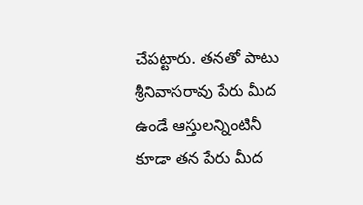చేపట్టారు. తనతో పాటు శ్రీనివాసరావు పేరు మీద ఉండే ఆస్తులన్నింటినీ కూడా తన పేరు మీద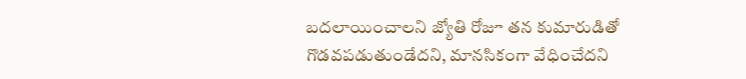బదలాయించాలని జ్యోతి రోజూ తన కుమారుడితో గొడవపడుతుండేదని, మానసికంగా వేధించేదని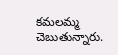కమలమ్మ చెబుతున్నారు.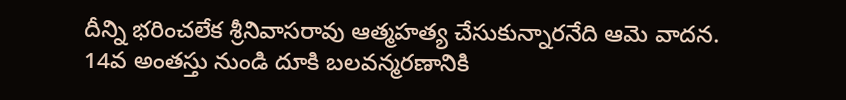దీన్ని భరించలేక శ్రీనివాసరావు ఆత్మహత్య చేసుకున్నారనేది ఆమె వాదన.
14వ అంతస్తు నుండి దూకి బలవన్మరణానికి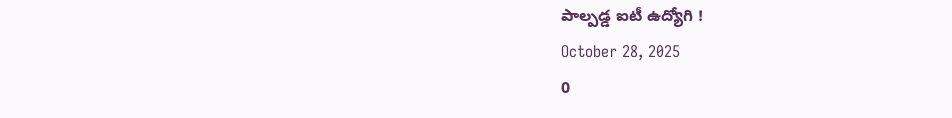పాల్పడ్డ ఐటీ ఉద్యోగి !
October 28, 2025
0